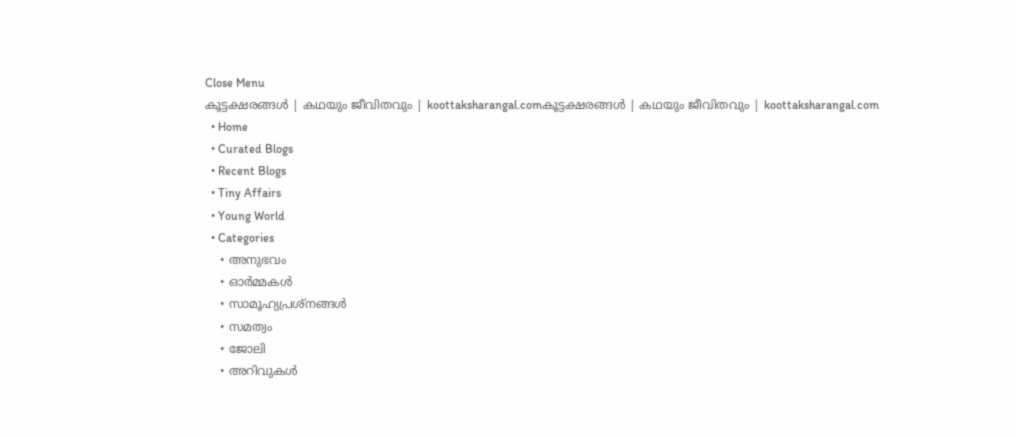Close Menu
കൂട്ടക്ഷരങ്ങൾ | കഥയും ജീവിതവും | koottaksharangal.comകൂട്ടക്ഷരങ്ങൾ | കഥയും ജീവിതവും | koottaksharangal.com
  • Home
  • Curated Blogs
  • Recent Blogs
  • Tiny Affairs
  • Young World
  • Categories
    • അനുഭവം
    • ഓർമ്മകൾ
    • സാമൂഹ്യപ്രശ്നങ്ങൾ
    • സമത്വം
    • ജോലി
    • അറിവുകൾ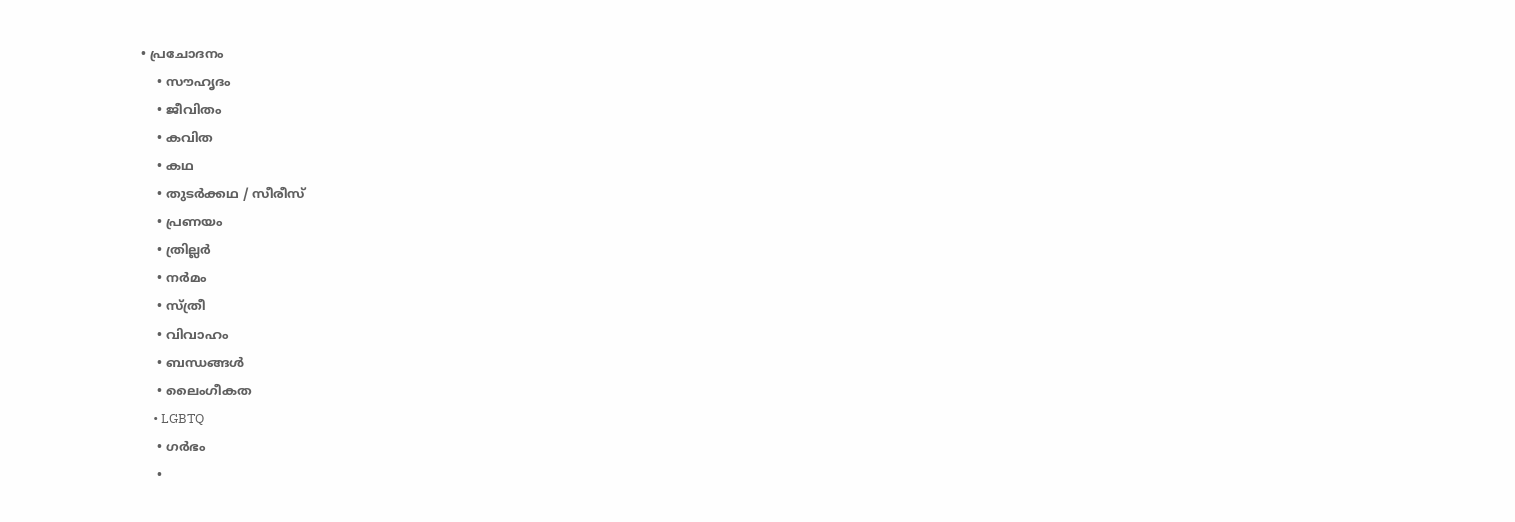• പ്രചോദനം
    • സൗഹൃദം
    • ജീവിതം
    • കവിത
    • കഥ
    • തുടർക്കഥ / സീരീസ്
    • പ്രണയം
    • ത്രില്ലർ
    • നര്‍മം
    • സ്ത്രീ
    • വിവാഹം
    • ബന്ധങ്ങൾ
    • ലൈംഗീകത
    • LGBTQ
    • ഗർഭം
    •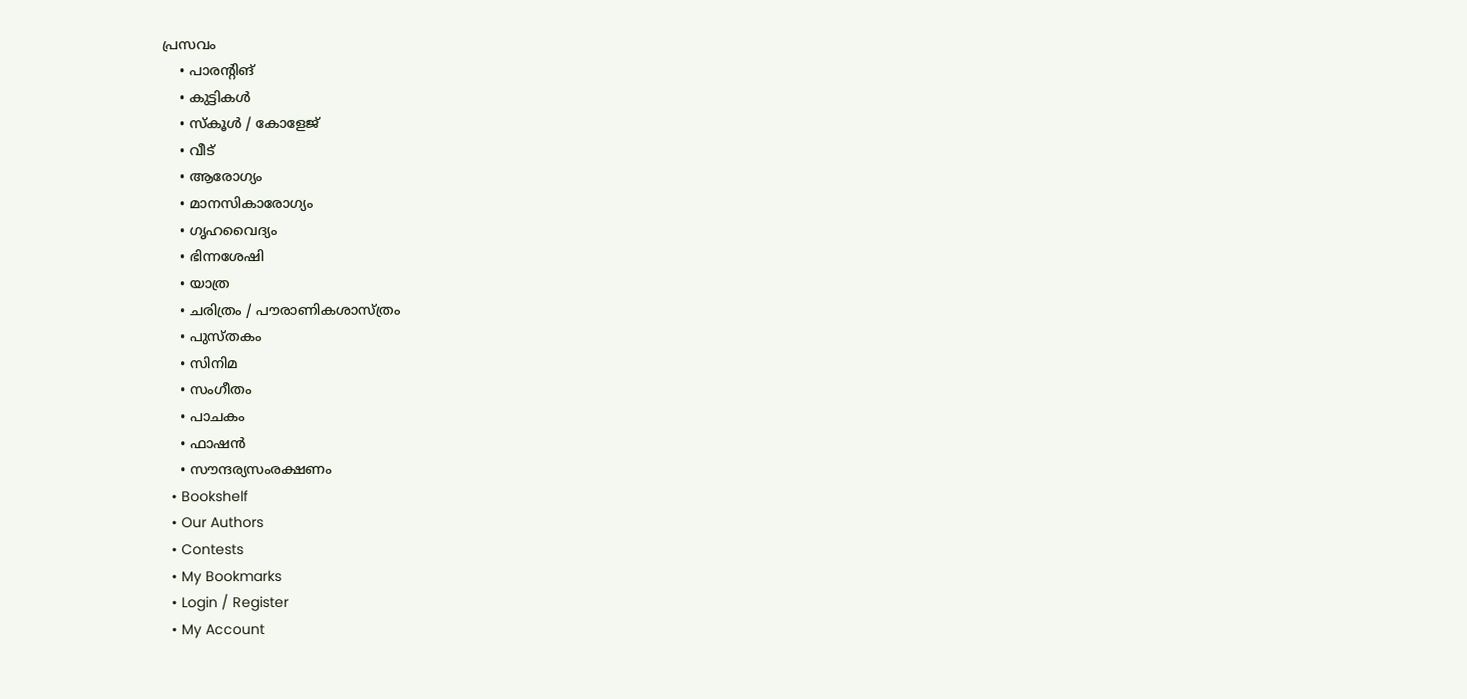പ്രസവം
    • പാരന്റിങ്
    • കുട്ടികൾ
    • സ്‌കൂൾ / കോളേജ്
    • വീട്
    • ആരോഗ്യം
    • മാനസികാരോഗ്യം
    • ഗൃഹവൈദ്യം
    • ഭിന്നശേഷി
    • യാത്ര
    • ചരിത്രം / പൗരാണികശാസ്ത്രം
    • പുസ്‌തകം
    • സിനിമ
    • സംഗീതം
    • പാചകം
    • ഫാഷൻ
    • സൗന്ദര്യസംരക്ഷണം
  • Bookshelf
  • Our Authors
  • Contests
  • My Bookmarks
  • Login / Register
  • My Account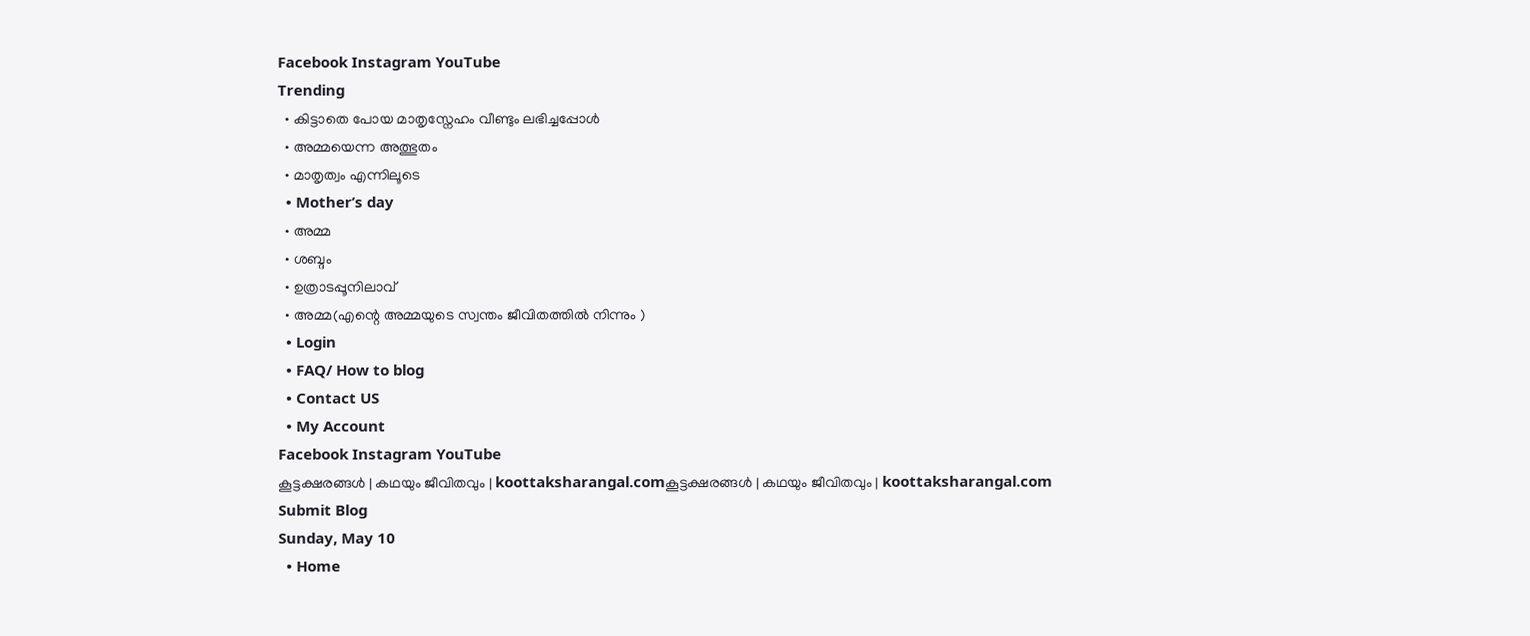Facebook Instagram YouTube
Trending
  • കിട്ടാതെ പോയ മാതൃസ്നേഹം വീണ്ടും ലഭിച്ചപ്പോൾ
  • അമ്മയെന്ന അത്ഭുതം
  • മാതൃത്വം എന്നിലൂടെ
  • Mother’s day
  • അമ്മ
  • ശബ്ദം
  • ഉത്രാടപ്പൂനിലാവ്
  • അമ്മ(എന്റെ അമ്മയുടെ സ്വന്തം ജീവിതത്തിൽ നിന്നും )
  • Login
  • FAQ/ How to blog
  • Contact US
  • My Account
Facebook Instagram YouTube
കൂട്ടക്ഷരങ്ങൾ | കഥയും ജീവിതവും | koottaksharangal.comകൂട്ടക്ഷരങ്ങൾ | കഥയും ജീവിതവും | koottaksharangal.com
Submit Blog
Sunday, May 10
  • Home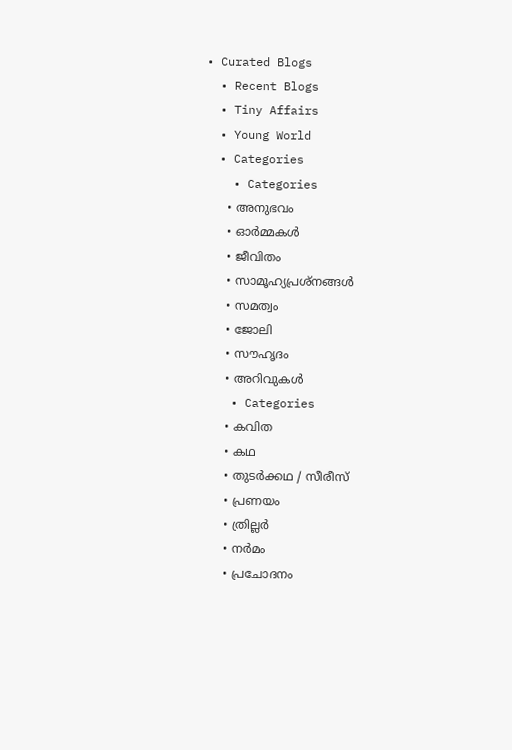• Curated Blogs
  • Recent Blogs
  • Tiny Affairs
  • Young World
  • Categories
    • Categories
      • അനുഭവം
      • ഓർമ്മകൾ
      • ജീവിതം
      • സാമൂഹ്യപ്രശ്നങ്ങൾ
      • സമത്വം
      • ജോലി
      • സൗഹൃദം
      • അറിവുകൾ
    • Categories
      • കവിത
      • കഥ
      • തുടർക്കഥ / സീരീസ്
      • പ്രണയം
      • ത്രില്ലർ
      • നര്‍മം
      • പ്രചോദനം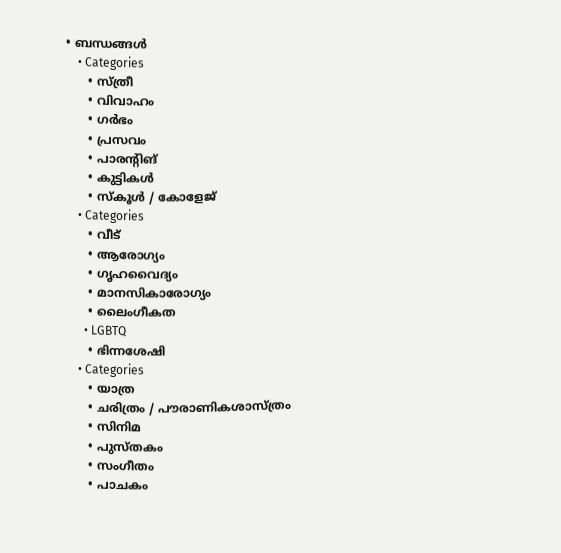• ബന്ധങ്ങൾ
    • Categories
      • സ്ത്രീ
      • വിവാഹം
      • ഗർഭം
      • പ്രസവം
      • പാരന്റിങ്
      • കുട്ടികൾ
      • സ്‌കൂൾ / കോളേജ്
    • Categories
      • വീട്
      • ആരോഗ്യം
      • ഗൃഹവൈദ്യം
      • മാനസികാരോഗ്യം
      • ലൈംഗീകത
      • LGBTQ
      • ഭിന്നശേഷി
    • Categories
      • യാത്ര
      • ചരിത്രം / പൗരാണികശാസ്ത്രം
      • സിനിമ
      • പുസ്‌തകം
      • സംഗീതം
      • പാചകം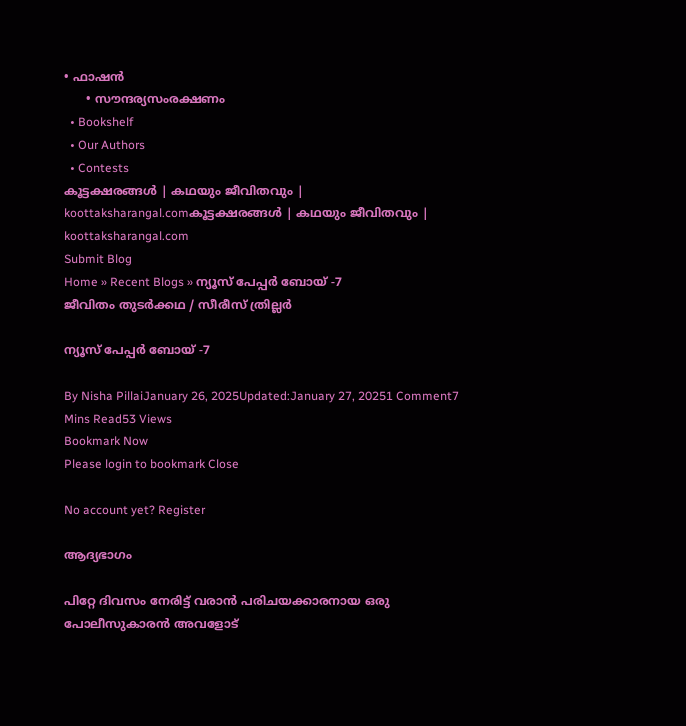• ഫാഷൻ
      • സൗന്ദര്യസംരക്ഷണം
  • Bookshelf
  • Our Authors
  • Contests
കൂട്ടക്ഷരങ്ങൾ | കഥയും ജീവിതവും | koottaksharangal.comകൂട്ടക്ഷരങ്ങൾ | കഥയും ജീവിതവും | koottaksharangal.com
Submit Blog
Home » Recent Blogs » ന്യൂസ് പേപ്പർ ബോയ് -7
ജീവിതം തുടർക്കഥ / സീരീസ് ത്രില്ലർ

ന്യൂസ് പേപ്പർ ബോയ് -7

By Nisha PillaiJanuary 26, 2025Updated:January 27, 20251 Comment7 Mins Read53 Views
Bookmark Now
Please login to bookmark Close

No account yet? Register

ആദ്യഭാഗം

പിറ്റേ ദിവസം നേരിട്ട് വരാൻ പരിചയക്കാരനായ ഒരു പോലീസുകാരൻ അവളോട്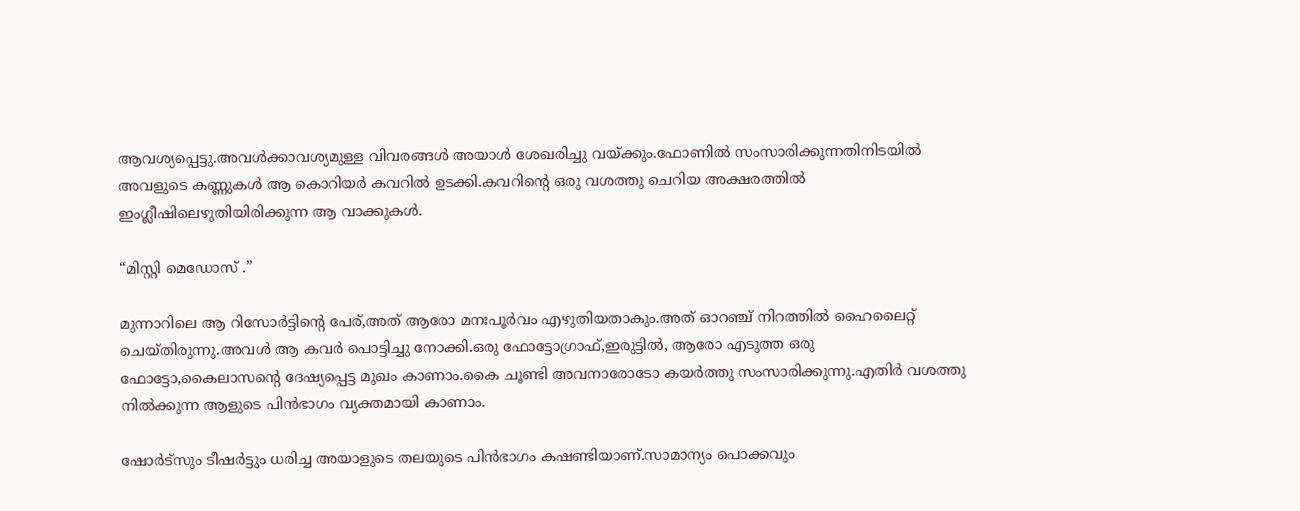ആവശ്യപ്പെട്ടു.അവൾക്കാവശ്യമുള്ള വിവരങ്ങൾ അയാൾ ശേഖരിച്ചു വയ്ക്കും.ഫോണിൽ സംസാരിക്കുന്നതിനിടയിൽ അവളുടെ കണ്ണുകൾ ആ കൊറിയർ കവറിൽ ഉടക്കി.കവറിന്റെ ഒരു വശത്തു ചെറിയ അക്ഷരത്തിൽ ഇംഗ്ലീഷിലെഴുതിയിരിക്കുന്ന ആ വാക്കുകൾ.

“മിസ്റ്റി മെഡോസ് .”

മുന്നാറിലെ ആ റിസോർട്ടിന്റെ പേര്,അത് ആരോ മനഃപൂർവം എഴുതിയതാകും.അത് ഓറഞ്ച് നിറത്തിൽ ഹൈലൈറ്റ് ചെയ്തിരുന്നു.അവൾ ആ കവർ പൊട്ടിച്ചു നോക്കി.ഒരു ഫോട്ടോഗ്രാഫ്,ഇരുട്ടിൽ, ആരോ എടുത്ത ഒരു ഫോട്ടോ,കൈലാസന്റെ ദേഷ്യപ്പെട്ട മുഖം കാണാം.കൈ ചൂണ്ടി അവനാരോടോ കയർത്തു സംസാരിക്കുന്നു.എതിർ വശത്തു നിൽക്കുന്ന ആളുടെ പിൻഭാഗം വ്യക്തമായി കാണാം.

ഷോർട്സും ടീഷർട്ടും ധരിച്ച അയാളുടെ തലയുടെ പിൻഭാഗം കഷണ്ടിയാണ്.സാമാന്യം പൊക്കവും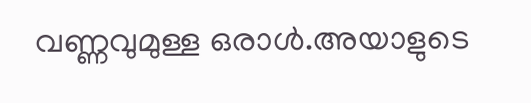വണ്ണവുമുള്ള ഒരാൾ.അയാളുടെ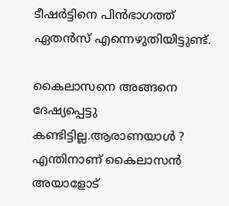ടീഷർട്ടിനെ പിൻഭാഗത്ത് ഏതൻസ് എന്നെഴുതിയിട്ടുണ്ട്.

കൈലാസനെ അങ്ങനെ ദേഷ്യപ്പെട്ടു കണ്ടിട്ടില്ല.ആരാണയാൾ ? എന്തിനാണ് കൈലാസൻ അയാളോട്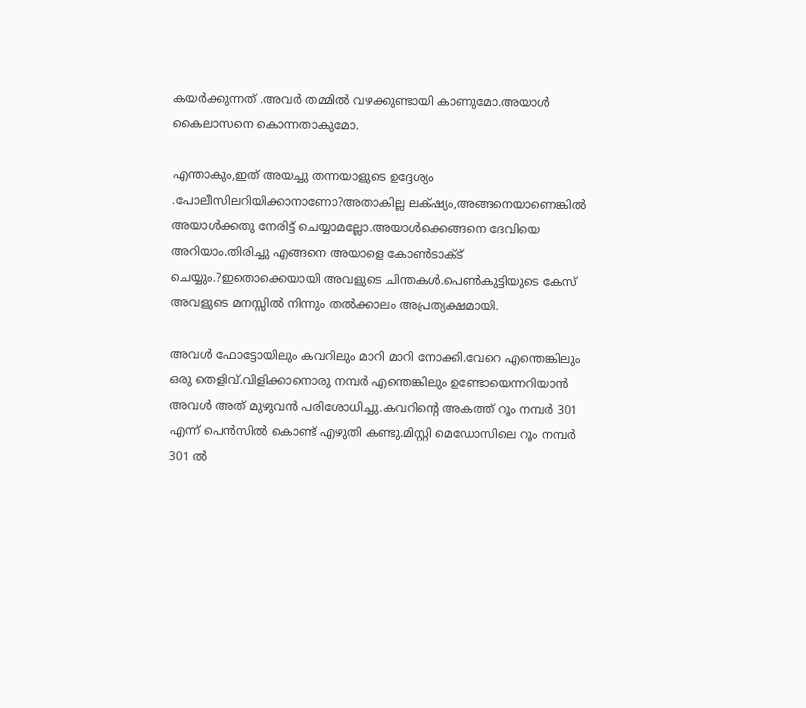കയർക്കുന്നത് .അവർ തമ്മിൽ വഴക്കുണ്ടായി കാണുമോ.അയാൾ കൈലാസനെ കൊന്നതാകുമോ.

എന്താകും,ഇത് അയച്ചു തന്നയാളുടെ ഉദ്ദേശ്യം .പോലീസിലറിയിക്കാനാണോ?അതാകില്ല ലക്‌ഷ്യം,അങ്ങനെയാണെങ്കിൽ അയാൾക്കതു നേരിട്ട് ചെയ്യാമല്ലോ.അയാൾക്കെങ്ങനെ ദേവിയെ അറിയാം.തിരിച്ചു എങ്ങനെ അയാളെ കോൺടാക്ട് ചെയ്യും.?ഇതൊക്കെയായി അവളുടെ ചിന്തകൾ.പെൺകുട്ടിയുടെ കേസ് അവളുടെ മനസ്സിൽ നിന്നും തൽക്കാലം അപ്രത്യക്ഷമായി.

അവൾ ഫോട്ടോയിലും കവറിലും മാറി മാറി നോക്കി.വേറെ എന്തെങ്കിലും ഒരു തെളിവ്.വിളിക്കാനൊരു നമ്പർ എന്തെങ്കിലും ഉണ്ടോയെന്നറിയാൻ അവൾ അത് മുഴുവൻ പരിശോധിച്ചു.കവറിന്റെ അകത്ത് റൂം നമ്പർ 301 എന്ന് പെൻസിൽ കൊണ്ട് എഴുതി കണ്ടു.മിസ്റ്റി മെഡോസിലെ റൂം നമ്പർ 301 ൽ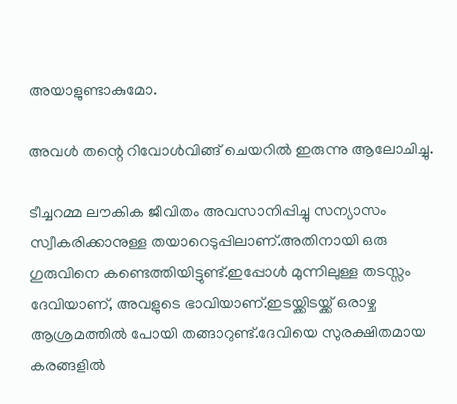അയാളുണ്ടാകുമോ.

അവൾ തന്റെ റിവോൾവിങ്ങ് ചെയറിൽ ഇരുന്നു ആലോചിച്ചു.

ടീച്ചറമ്മ ലൗകിക ജീവിതം അവസാനിപ്പിച്ചു സന്യാസം സ്വീകരിക്കാനുള്ള തയാറെടുപ്പിലാണ്.അതിനായി ഒരു ഗുരുവിനെ കണ്ടെത്തിയിട്ടുണ്ട്.ഇപ്പോൾ മുന്നിലുള്ള തടസ്സം ദേവിയാണ്, അവളുടെ ഭാവിയാണ്.ഇടയ്ക്കിടയ്ക്ക് ഒരാഴ്ച ആശ്രമത്തിൽ പോയി തങ്ങാറുണ്ട്.ദേവിയെ സുരക്ഷിതമായ കരങ്ങളിൽ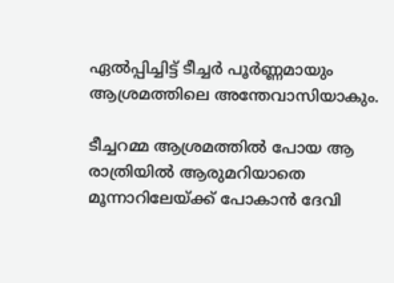ഏൽപ്പിച്ചിട്ട് ടീച്ചർ പൂർണ്ണമായും ആശ്രമത്തിലെ അന്തേവാസിയാകും.

ടീച്ചറമ്മ ആശ്രമത്തിൽ പോയ ആ രാത്രിയിൽ ആരുമറിയാതെ മൂന്നാറിലേയ്ക്ക് പോകാൻ ദേവി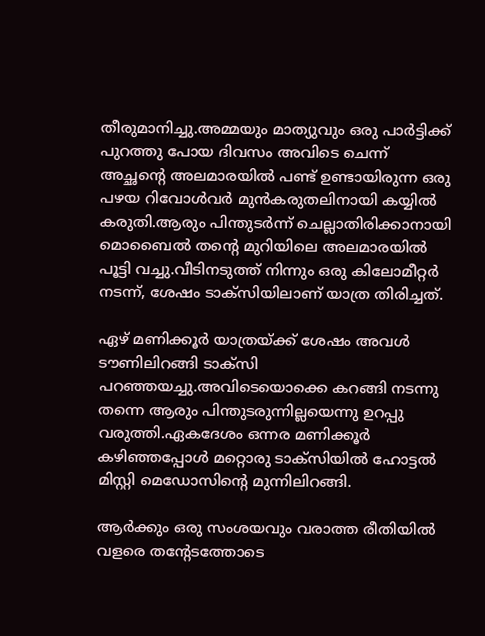തീരുമാനിച്ചു.അമ്മയും മാത്യുവും ഒരു പാർട്ടിക്ക് പുറത്തു പോയ ദിവസം അവിടെ ചെന്ന് അച്ഛന്റെ അലമാരയിൽ പണ്ട് ഉണ്ടായിരുന്ന ഒരു പഴയ റിവോൾവർ മുൻകരുതലിനായി കയ്യിൽ കരുതി.ആരും പിന്തുടർന്ന് ചെല്ലാതിരിക്കാനായി മൊബൈൽ തൻ്റെ മുറിയിലെ അലമാരയിൽ പൂട്ടി വച്ചു.വീടിനടുത്ത് നിന്നും ഒരു കിലോമീറ്റർ നടന്ന്, ശേഷം ടാക്സിയിലാണ് യാത്ര തിരിച്ചത്.

ഏഴ് മണിക്കൂർ യാത്രയ്ക്ക് ശേഷം അവൾ ടൗണിലിറങ്ങി ടാക്സി പറഞ്ഞയച്ചു.അവിടെയൊക്കെ കറങ്ങി നടന്നു തന്നെ ആരും പിന്തുടരുന്നില്ലയെന്നു ഉറപ്പു വരുത്തി.ഏകദേശം ഒന്നര മണിക്കൂർ കഴിഞ്ഞപ്പോൾ മറ്റൊരു ടാക്സിയിൽ ഹോട്ടൽ മിസ്റ്റി മെഡോസിന്റെ മുന്നിലിറങ്ങി.

ആർക്കും ഒരു സംശയവും വരാത്ത രീതിയിൽ വളരെ തന്റേടത്തോടെ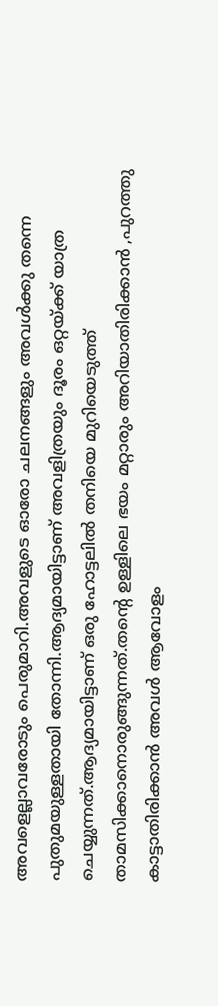അവളെല്ലാവരോടും പെരുമാറി.അവളുടെ ഓരോ ചലനങ്ങളും അവൾക്കു തന്നെ പുതുമയുള്ളതായി തോന്നി.ആദ്യമായിട്ടാണ് അവളിത്രയും ദൂരം ഒറ്റയ്ക്ക് യാത്ര ചെയ്യുന്നത്.ആദ്യമായിട്ടാണ് ഒരു ഹോട്ടലിൽ തനിയെ മുറിയെടുത്ത് താമസിക്കാനൊരുങ്ങുന്നത്.തന്റെ ഉള്ളിലെ ഭയം മറ്റാരും അറിയാതിരിക്കാൻ ,പുറത്തു കാട്ടാതിരിക്കാൻ അവൾ ആവോളം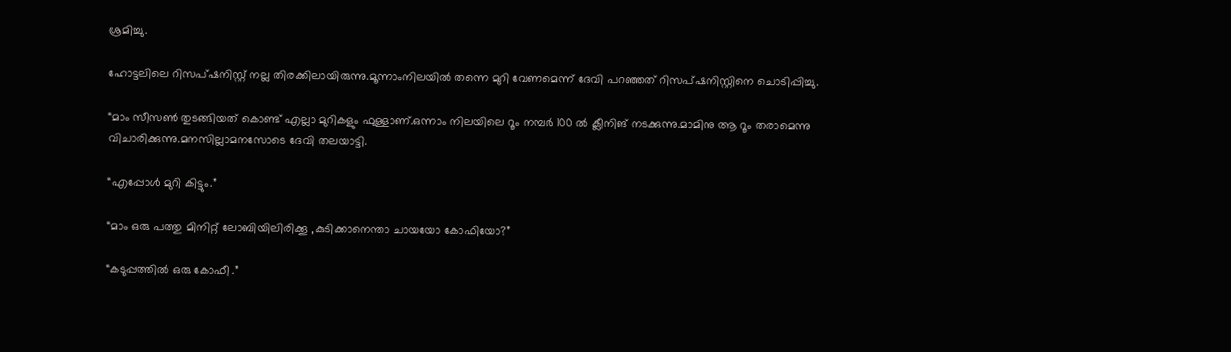ശ്രമിച്ചു.

ഹോട്ടലിലെ റിസപ്ഷനിസ്റ്റ് നല്ല തിരക്കിലായിരുന്നു.മൂന്നാംനിലയിൽ തന്നെ മുറി വേണമെന്ന് ദേവി പറഞ്ഞത് റിസപ്ഷനിസ്റ്റിനെ ചൊടിപ്പിച്ചു.

“മാം സീസൺ തുടങ്ങിയത് കൊണ്ട് എല്ലാ മുറികളും ഫുള്ളാണ്.ഒന്നാം നിലയിലെ റൂം നമ്പർ 100 ൽ ക്ലീനിങ് നടക്കുന്നു.മാമിനു ആ റൂം തരാമെന്നു വിചാരിക്കുന്നു.മനസില്ലാമനസോടെ ദേവി തലയാട്ടി.

“എപ്പോൾ മുറി കിട്ടും.”

“മാം ഒരു പത്തു മിനിറ്റ് ലോബിയിലിരിക്കൂ ,കുടിക്കാനെന്താ ചായയോ കോഫിയോ?”

“കടുപ്പത്തിൽ ഒരു കോഫീ .”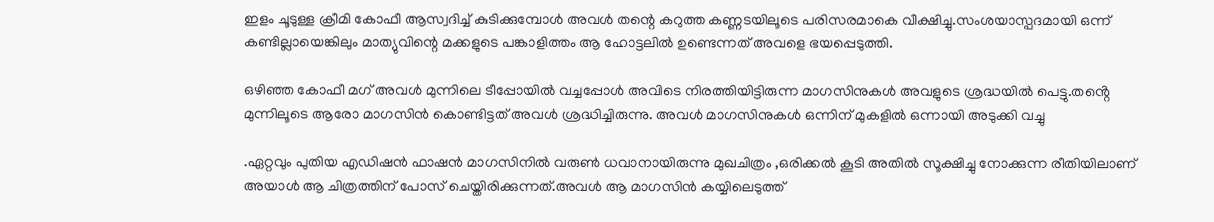ഇളം ചൂടുള്ള ക്രീമി കോഫീ ആസ്വദിച്ച് കുടിക്കുമ്പോൾ അവൾ തന്റെ കറുത്ത കണ്ണടയിലൂടെ പരിസരമാകെ വീക്ഷിച്ചു.സംശയാസ്പദമായി ഒന്ന് കണ്ടില്ലായെങ്കിലും മാത്യുവിന്റെ മക്കളുടെ പങ്കാളിത്തം ആ ഹോട്ടലിൽ ഉണ്ടെന്നത് അവളെ ഭയപ്പെടുത്തി.

ഒഴിഞ്ഞ കോഫീ മഗ് അവൾ മുന്നിലെ ടീപ്പോയിൽ വച്ചപ്പോൾ അവിടെ നിരത്തിയിട്ടിരുന്ന മാഗസിനുകൾ അവളുടെ ശ്രദ്ധയിൽ പെട്ടു.തൻ്റെ മുന്നിലൂടെ ആരോ മാഗസിൻ കൊണ്ടിട്ടത് അവൾ ശ്രദ്ധിച്ചിരുന്നു. അവൾ മാഗസിനുകൾ ഒന്നിന് മുകളിൽ ഒന്നായി അടുക്കി വച്ചു

.ഏറ്റവും പുതിയ എഡിഷൻ ഫാഷൻ മാഗസിനിൽ വരുൺ ധവാനായിരുന്നു മുഖചിത്രം ,ഒരിക്കൽ കൂടി അതിൽ സൂക്ഷിച്ചു നോക്കുന്ന രീതിയിലാണ് അയാൾ ആ ചിത്രത്തിന് പോസ് ചെയ്തിരിക്കുന്നത്.അവൾ ആ മാഗസിൻ കയ്യിലെടുത്ത്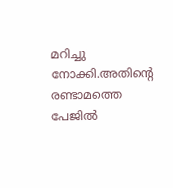മറിച്ചു നോക്കി.അതിന്റെ രണ്ടാമത്തെ പേജിൽ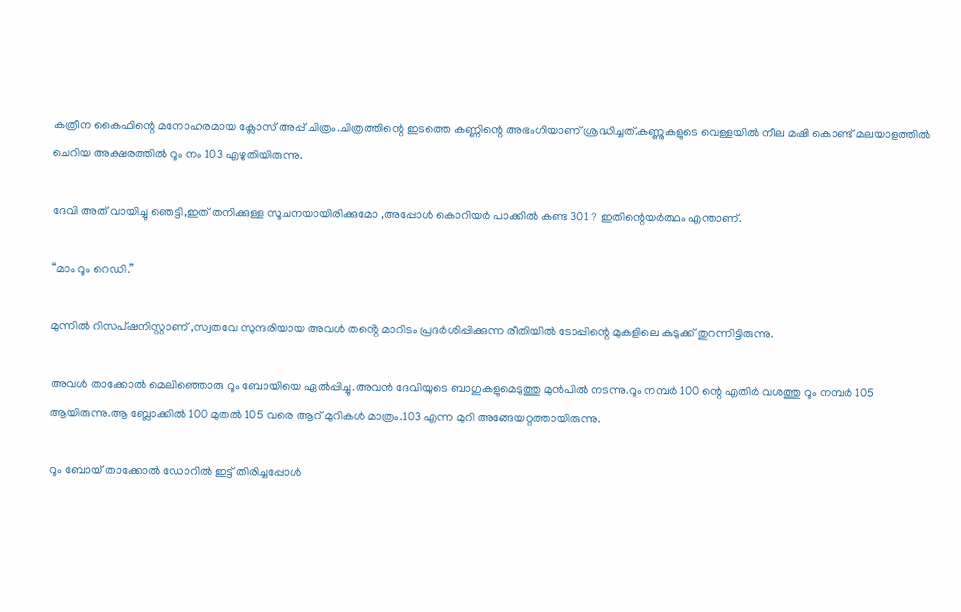കത്രീന കൈഫിന്റെ മനോഹരമായ ക്ലോസ് അപ്പ് ചിത്രം.ചിത്രത്തിന്റെ ഇടത്തെ കണ്ണിന്റെ അഭംഗിയാണ് ശ്രദ്ധിച്ചത്.കണ്ണുകളുടെ വെള്ളയിൽ നീല മഷി കൊണ്ട് മലയാളത്തിൽ ചെറിയ അക്ഷരത്തിൽ റൂം നം 103 എഴുതിയിരുന്നു.

ദേവി അത് വായിച്ചു ഞെട്ടി,ഇത് തനിക്കുള്ള സൂചനയായിരിക്കുമോ ,അപ്പോൾ കൊറിയർ പാക്കിൽ കണ്ട 301 ? ഇതിന്റെയർത്ഥം എന്താണ്.

“മാം റൂം റെഡി.”

മുന്നിൽ റിസപ്ഷനിസ്റ്റാണ് ,സ്വതവേ സുന്ദരിയായ അവൾ തൻ്റെ മാറിടം പ്രദർശിപ്പിക്കുന്ന രീതിയിൽ ടോപ്പിന്റെ മുകളിലെ കുടുക്ക് തുറന്നിട്ടിരുന്നു.

അവൾ താക്കോൽ മെലിഞ്ഞൊരു റൂം ബോയിയെ ഏൽപ്പിച്ചു.അവൻ ദേവിയുടെ ബാഗുകളുമെടുത്തു മുൻപിൽ നടന്നു.റൂം നമ്പർ 100 ന്റെ എതിർ വശത്തു റൂം നമ്പർ 105 ആയിരുന്നു.ആ ബ്ലോക്കിൽ 100 മുതൽ 105 വരെ ആറ് മുറികൾ മാത്രം.103 എന്ന മുറി അങ്ങേയറ്റത്തായിരുന്നു.

റൂം ബോയ് താക്കോൽ ഡോറിൽ ഇട്ട് തിരിച്ചപ്പോൾ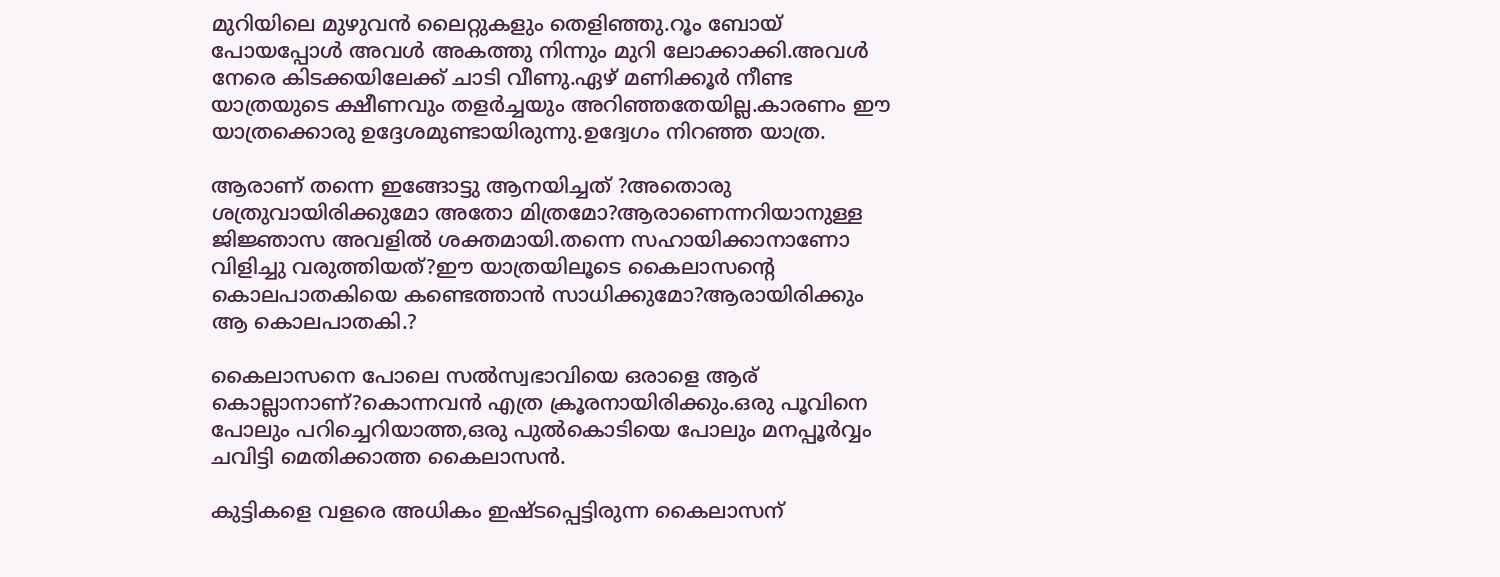മുറിയിലെ മുഴുവൻ ലൈറ്റുകളും തെളിഞ്ഞു.റൂം ബോയ് പോയപ്പോൾ അവൾ അകത്തു നിന്നും മുറി ലോക്കാക്കി.അവൾ നേരെ കിടക്കയിലേക്ക് ചാടി വീണു.ഏഴ് മണിക്കൂർ നീണ്ട യാത്രയുടെ ക്ഷീണവും തളർച്ചയും അറിഞ്ഞതേയില്ല.കാരണം ഈ യാത്രക്കൊരു ഉദ്ദേശമുണ്ടായിരുന്നു.ഉദ്വേഗം നിറഞ്ഞ യാത്ര.

ആരാണ് തന്നെ ഇങ്ങോട്ടു ആനയിച്ചത് ?അതൊരു ശത്രുവായിരിക്കുമോ അതോ മിത്രമോ?ആരാണെന്നറിയാനുള്ള ജിജ്ഞാസ അവളിൽ ശക്തമായി.തന്നെ സഹായിക്കാനാണോ വിളിച്ചു വരുത്തിയത്?ഈ യാത്രയിലൂടെ കൈലാസന്റെ കൊലപാതകിയെ കണ്ടെത്താൻ സാധിക്കുമോ?ആരായിരിക്കും ആ കൊലപാതകി.?

കൈലാസനെ പോലെ സൽസ്വഭാവിയെ ഒരാളെ ആര് കൊല്ലാനാണ്?കൊന്നവൻ എത്ര ക്രൂരനായിരിക്കും.ഒരു പൂവിനെ പോലും പറിച്ചെറിയാത്ത,ഒരു പുൽകൊടിയെ പോലും മനപ്പൂർവ്വം ചവിട്ടി മെതിക്കാത്ത കൈലാസൻ.

കുട്ടികളെ വളരെ അധികം ഇഷ്ടപ്പെട്ടിരുന്ന കൈലാസന്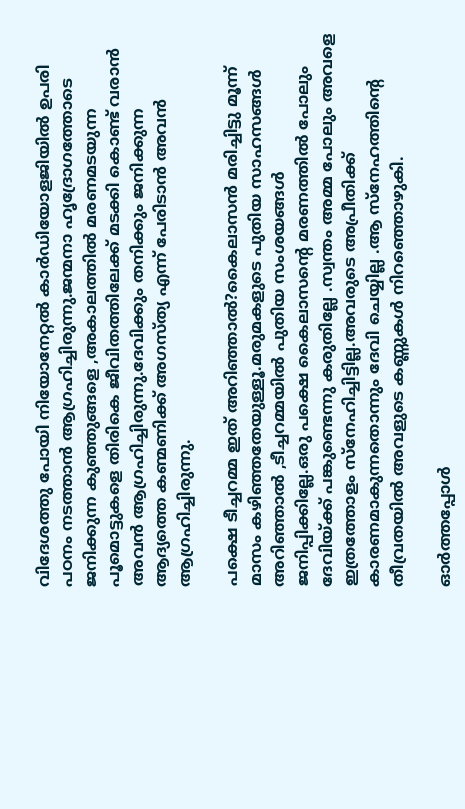വിദേശത്തു പോയി നിയോനേറ്റൽ കാർഡിയോളജിയിൽ ഉപരി പഠനം നടത്താൻ ആഗ്രഹിച്ചിരുന്നു.ജന്മനാ ഹൃദ്രോഗത്തോടെ ജനിക്കുന്ന കുഞ്ഞുങ്ങളെ ,അകാലത്തിൽ മരണമടയുന്ന പൂമൊട്ടുകളെ തിരികെ ജീവിതത്തിലേക്ക് മടക്കി കൊണ്ട് വരാൻ അവൻ ആഗ്രഹിച്ചിരുന്നു.ദേവിക്കും തനിക്കും ജനിക്കുന്ന ആദ്യത്തെ കണ്മണിക്ക് അഗസ്ത്യ എന്ന് പേരിടാൻ അവൻ ആഗ്രഹിച്ചിരുന്നു.

പക്ഷെ ടീച്ചറമ്മ ഇത് അറിഞ്ഞാൽ?കൈലാസൻ മരിച്ചിട്ടു മൂന്ന് മാസം കഴിഞ്ഞതേയുള്ളൂ.മരുമകളുടെ പുതിയ സാഹസങ്ങൾ അറിഞ്ഞാൽ ,ടീച്ചറമ്മയിൽ പുതിയ സംശയങ്ങൾ ജനിപ്പിക്കില്ലേ.ഒരു പക്ഷെ കൈലാസന്റെ മരണത്തിൽ പോലും ദേവിയ്ക്ക് പങ്കുണ്ടെന്നു കരുതില്ലേ .സ്വന്തം അമ്മ പോലും അവളെ ഇത്രത്തോളം സ്നേഹിച്ചിട്ടില്ല.അവരുടെ അപ്രീതിക്ക് കാരണമാകുന്നതൊന്നും ദേവി ചെയ്യില്ല .ആ സ്നേഹത്തിന്റെ തീവ്രതയിൽ അവളുടെ കണ്ണുകൾ നിറഞ്ഞൊഴുകി.

ഓർത്തപ്പോൾ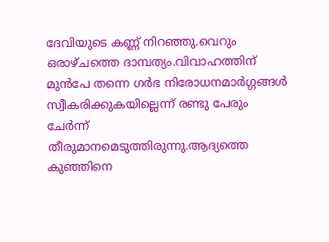ദേവിയുടെ കണ്ണ് നിറഞ്ഞു.വെറും ഒരാഴ്ചത്തെ ദാമ്പത്യം.വിവാഹത്തിന് മുൻപേ തന്നെ ഗർഭ നിരോധനമാർഗ്ഗങ്ങൾ സ്വീകരിക്കുകയില്ലെന്ന് രണ്ടു പേരും ചേർന്ന് തീരുമാനമെടുത്തിരുന്നു.ആദ്യത്തെ കുഞ്ഞിനെ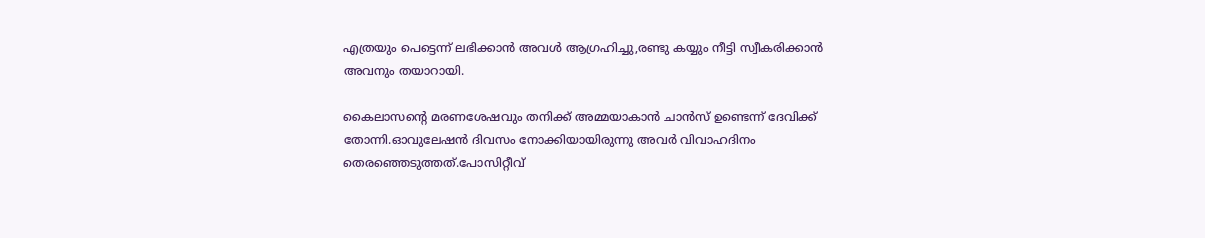എത്രയും പെട്ടെന്ന് ലഭിക്കാൻ അവൾ ആഗ്രഹിച്ചു,രണ്ടു കയ്യും നീട്ടി സ്വീകരിക്കാൻ അവനും തയാറായി.

കൈലാസന്റെ മരണശേഷവും തനിക്ക് അമ്മയാകാൻ ചാൻസ് ഉണ്ടെന്ന് ദേവിക്ക് തോന്നി.ഓവുലേഷൻ ദിവസം നോക്കിയായിരുന്നു അവർ വിവാഹദിനം തെരഞ്ഞെടുത്തത്.പോസിറ്റീവ്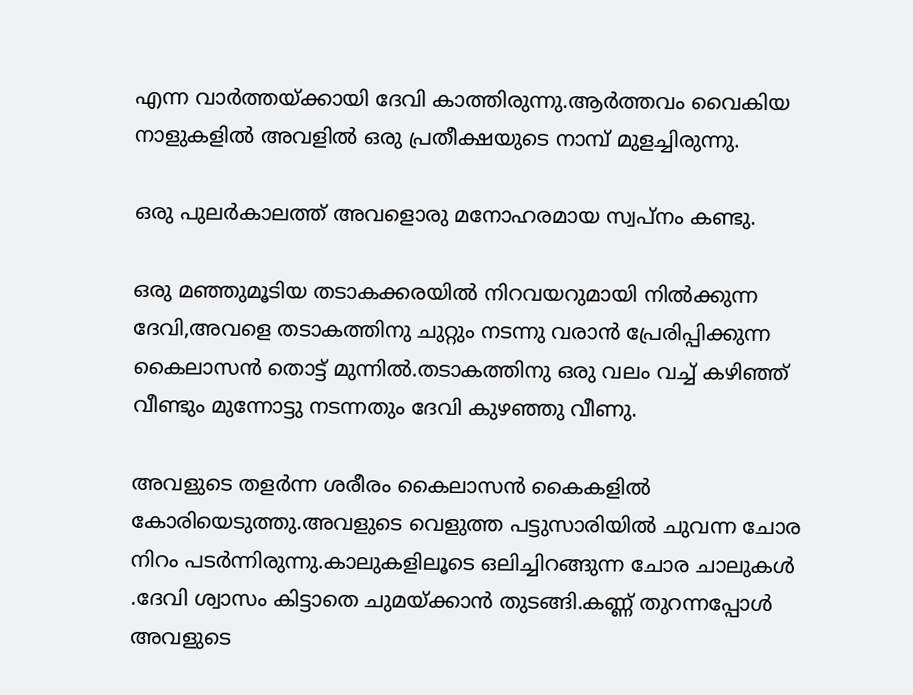എന്ന വാർത്തയ്ക്കായി ദേവി കാത്തിരുന്നു.ആർത്തവം വൈകിയ നാളുകളിൽ അവളിൽ ഒരു പ്രതീക്ഷയുടെ നാമ്പ് മുളച്ചിരുന്നു.

ഒരു പുലർകാലത്ത് അവളൊരു മനോഹരമായ സ്വപ്നം കണ്ടു.

ഒരു മഞ്ഞുമൂടിയ തടാകക്കരയിൽ നിറവയറുമായി നിൽക്കുന്ന ദേവി,അവളെ തടാകത്തിനു ചുറ്റും നടന്നു വരാൻ പ്രേരിപ്പിക്കുന്ന കൈലാസൻ തൊട്ട് മുന്നിൽ.തടാകത്തിനു ഒരു വലം വച്ച് കഴിഞ്ഞ് വീണ്ടും മുന്നോട്ടു നടന്നതും ദേവി കുഴഞ്ഞു വീണു.

അവളുടെ തളർന്ന ശരീരം കൈലാസൻ കൈകളിൽ കോരിയെടുത്തു.അവളുടെ വെളുത്ത പട്ടുസാരിയിൽ ചുവന്ന ചോര നിറം പടർന്നിരുന്നു.കാലുകളിലൂടെ ഒലിച്ചിറങ്ങുന്ന ചോര ചാലുകൾ .ദേവി ശ്വാസം കിട്ടാതെ ചുമയ്ക്കാൻ തുടങ്ങി.കണ്ണ് തുറന്നപ്പോൾ അവളുടെ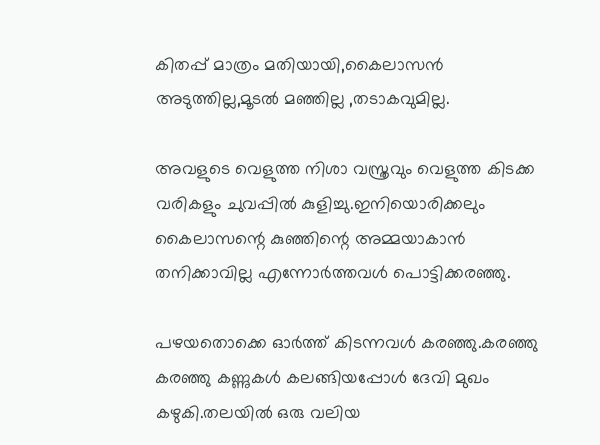കിതപ്പ് മാത്രം മതിയായി,കൈലാസൻ അടുത്തില്ല,മൂടൽ മഞ്ഞില്ല ,തടാകവുമില്ല.

അവളുടെ വെളുത്ത നിശാ വസ്ത്രവും വെളുത്ത കിടക്ക വരികളും ചുവപ്പിൽ കുളിച്ചു.ഇനിയൊരിക്കലും കൈലാസന്റെ കുഞ്ഞിന്റെ അമ്മയാകാൻ തനിക്കാവില്ല എന്നോർത്തവൾ പൊട്ടിക്കരഞ്ഞു.

പഴയതൊക്കെ ഓർത്ത് കിടന്നവൾ കരഞ്ഞു.കരഞ്ഞു കരഞ്ഞു കണ്ണുകൾ കലങ്ങിയപ്പോൾ ദേവി മുഖം കഴുകി.തലയിൽ ഒരു വലിയ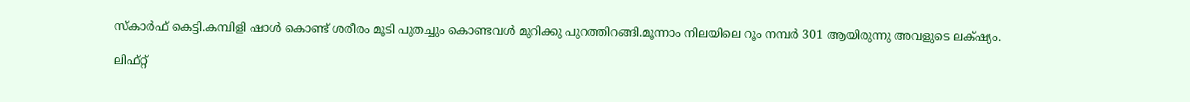സ്കാർഫ് കെട്ടി.കമ്പിളി ഷാൾ കൊണ്ട് ശരീരം മൂടി പുതച്ചും കൊണ്ടവൾ മുറിക്കു പുറത്തിറങ്ങി.മൂന്നാം നിലയിലെ റൂം നമ്പർ 301 ആയിരുന്നു അവളുടെ ലക്‌ഷ്യം.

ലിഫ്റ്റ്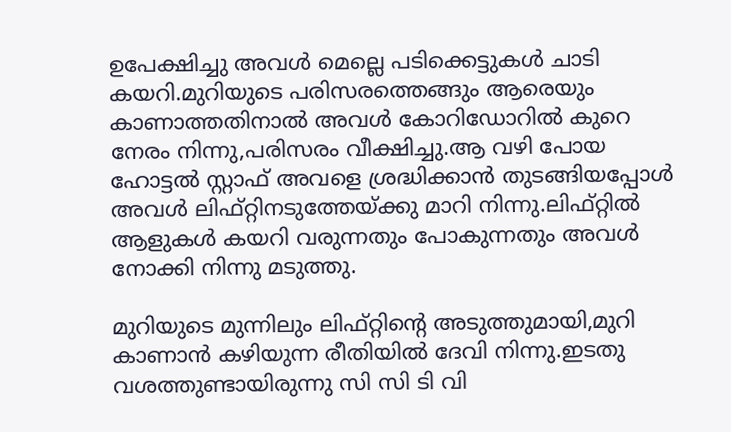ഉപേക്ഷിച്ചു അവൾ മെല്ലെ പടിക്കെട്ടുകൾ ചാടി കയറി.മുറിയുടെ പരിസരത്തെങ്ങും ആരെയും കാണാത്തതിനാൽ അവൾ കോറിഡോറിൽ കുറെ നേരം നിന്നു,പരിസരം വീക്ഷിച്ചു.ആ വഴി പോയ ഹോട്ടൽ സ്റ്റാഫ് അവളെ ശ്രദ്ധിക്കാൻ തുടങ്ങിയപ്പോൾ അവൾ ലിഫ്റ്റിനടുത്തേയ്ക്കു മാറി നിന്നു.ലിഫ്റ്റിൽ ആളുകൾ കയറി വരുന്നതും പോകുന്നതും അവൾ നോക്കി നിന്നു മടുത്തു.

മുറിയുടെ മുന്നിലും ലിഫ്റ്റിന്റെ അടുത്തുമായി,മുറി കാണാൻ കഴിയുന്ന രീതിയിൽ ദേവി നിന്നു.ഇടതു വശത്തുണ്ടായിരുന്നു സി സി ടി വി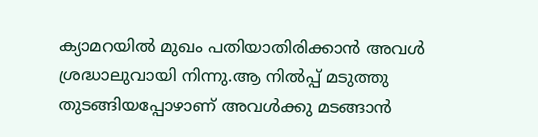ക്യാമറയിൽ മുഖം പതിയാതിരിക്കാൻ അവൾ ശ്രദ്ധാലുവായി നിന്നു.ആ നിൽപ്പ് മടുത്തു തുടങ്ങിയപ്പോഴാണ് അവൾക്കു മടങ്ങാൻ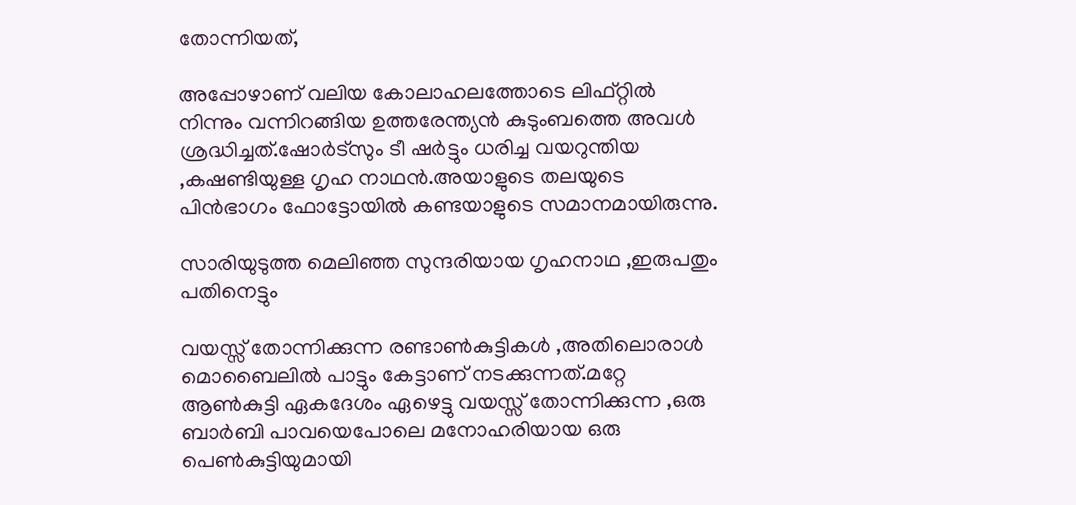തോന്നിയത്,

അപ്പോഴാണ് വലിയ കോലാഹലത്തോടെ ലിഫ്റ്റിൽ നിന്നും വന്നിറങ്ങിയ ഉത്തരേന്ത്യൻ കുടുംബത്തെ അവൾ ശ്രദ്ധിച്ചത്.ഷോർട്സും ടീ ഷർട്ടും ധരിച്ച വയറുന്തിയ ,കഷണ്ടിയുള്ള ഗൃഹ നാഥൻ.അയാളുടെ തലയുടെ പിൻഭാഗം ഫോട്ടോയിൽ കണ്ടയാളുടെ സമാനമായിരുന്നു.

സാരിയുടുത്ത മെലിഞ്ഞ സുന്ദരിയായ ഗൃഹനാഥ ,ഇരുപതും പതിനെട്ടും

വയസ്സ് തോന്നിക്കുന്ന രണ്ടാൺകുട്ടികൾ ,അതിലൊരാൾ മൊബൈലിൽ പാട്ടും കേട്ടാണ് നടക്കുന്നത്.മറ്റേ ആൺകുട്ടി ഏകദേശം ഏഴെട്ടു വയസ്സ് തോന്നിക്കുന്ന ,ഒരു ബാർബി പാവയെപോലെ മനോഹരിയായ ഒരു പെൺകുട്ടിയുമായി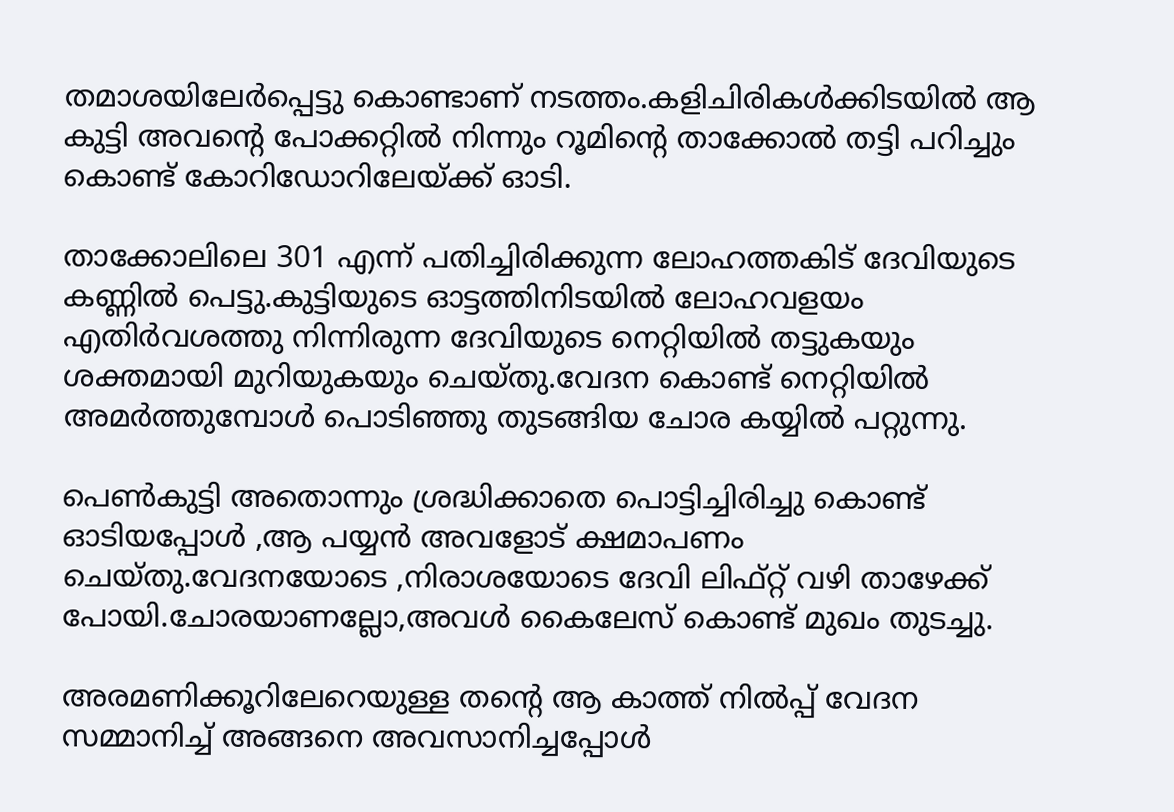തമാശയിലേർപ്പെട്ടു കൊണ്ടാണ് നടത്തം.കളിചിരികൾക്കിടയിൽ ആ കുട്ടി അവന്റെ പോക്കറ്റിൽ നിന്നും റൂമിന്റെ താക്കോൽ തട്ടി പറിച്ചും കൊണ്ട് കോറിഡോറിലേയ്ക്ക് ഓടി.

താക്കോലിലെ 301 എന്ന് പതിച്ചിരിക്കുന്ന ലോഹത്തകിട് ദേവിയുടെ കണ്ണിൽ പെട്ടു.കുട്ടിയുടെ ഓട്ടത്തിനിടയിൽ ലോഹവളയം എതിർവശത്തു നിന്നിരുന്ന ദേവിയുടെ നെറ്റിയിൽ തട്ടുകയും ശക്തമായി മുറിയുകയും ചെയ്തു.വേദന കൊണ്ട് നെറ്റിയിൽ അമർത്തുമ്പോൾ പൊടിഞ്ഞു തുടങ്ങിയ ചോര കയ്യിൽ പറ്റുന്നു.

പെൺകുട്ടി അതൊന്നും ശ്രദ്ധിക്കാതെ പൊട്ടിച്ചിരിച്ചു കൊണ്ട് ഓടിയപ്പോൾ ,ആ പയ്യൻ അവളോട് ക്ഷമാപണം ചെയ്തു.വേദനയോടെ ,നിരാശയോടെ ദേവി ലിഫ്റ്റ് വഴി താഴേക്ക് പോയി.ചോരയാണല്ലോ,അവൾ കൈലേസ് കൊണ്ട് മുഖം തുടച്ചു.

അരമണിക്കൂറിലേറെയുള്ള തൻ്റെ ആ കാത്ത് നിൽപ്പ് വേദന സമ്മാനിച്ച് അങ്ങനെ അവസാനിച്ചപ്പോൾ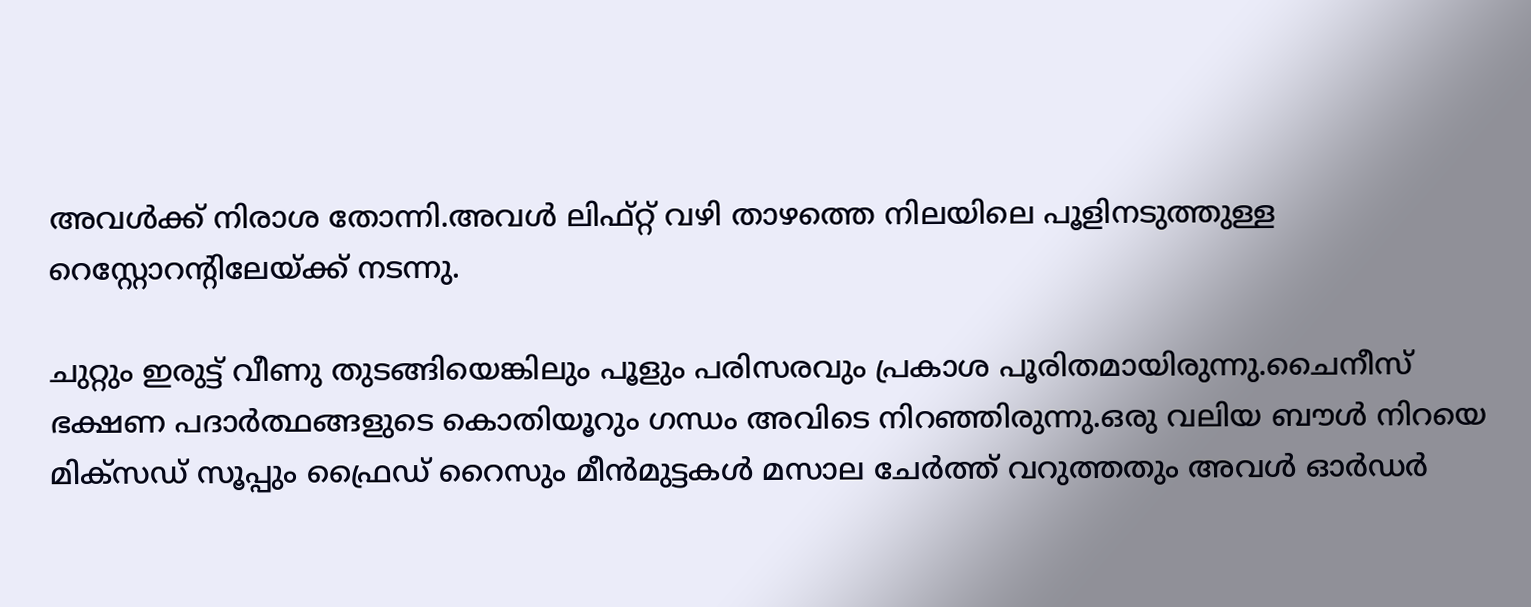അവൾക്ക് നിരാശ തോന്നി.അവൾ ലിഫ്റ്റ് വഴി താഴത്തെ നിലയിലെ പൂളിനടുത്തുള്ള റെസ്റ്റോറന്റിലേയ്ക്ക് നടന്നു.

ചുറ്റും ഇരുട്ട് വീണു തുടങ്ങിയെങ്കിലും പൂളും പരിസരവും പ്രകാശ പൂരിതമായിരുന്നു.ചൈനീസ് ഭക്ഷണ പദാർത്ഥങ്ങളുടെ കൊതിയൂറും ഗന്ധം അവിടെ നിറഞ്ഞിരുന്നു.ഒരു വലിയ ബൗൾ നിറയെ മിക്സഡ് സൂപ്പും ഫ്രൈഡ് റൈസും മീൻമുട്ടകൾ മസാല ചേർത്ത് വറുത്തതും അവൾ ഓർഡർ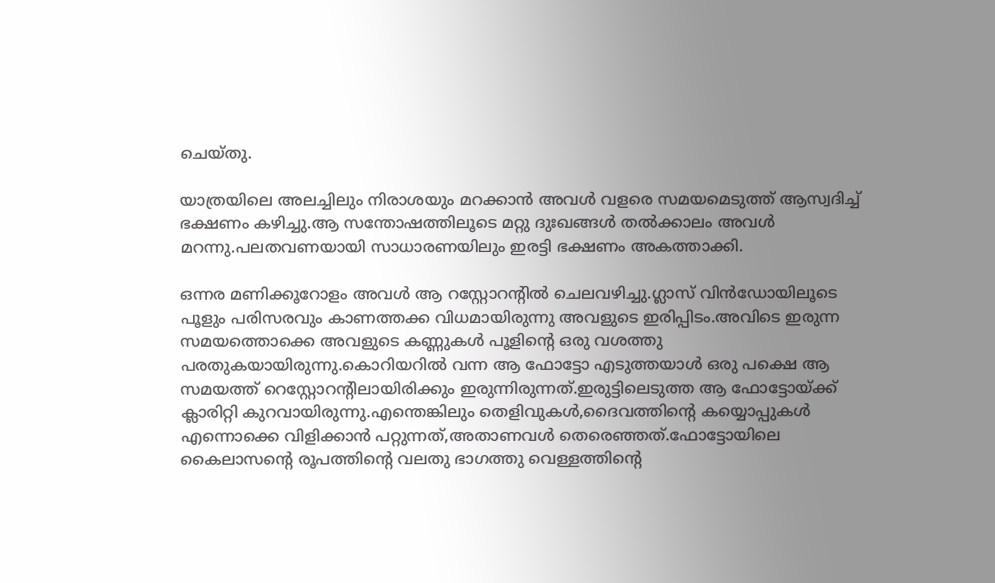ചെയ്തു.

യാത്രയിലെ അലച്ചിലും നിരാശയും മറക്കാൻ അവൾ വളരെ സമയമെടുത്ത് ആസ്വദിച്ച് ഭക്ഷണം കഴിച്ചു.ആ സന്തോഷത്തിലൂടെ മറ്റു ദുഃഖങ്ങൾ തൽക്കാലം അവൾ മറന്നു.പലതവണയായി സാധാരണയിലും ഇരട്ടി ഭക്ഷണം അകത്താക്കി.

ഒന്നര മണിക്കൂറോളം അവൾ ആ റസ്റ്റോറന്റിൽ ചെലവഴിച്ചു.ഗ്ലാസ് വിൻഡോയിലൂടെ പൂളും പരിസരവും കാണത്തക്ക വിധമായിരുന്നു അവളുടെ ഇരിപ്പിടം.അവിടെ ഇരുന്ന സമയത്തൊക്കെ അവളുടെ കണ്ണുകൾ പൂളിന്റെ ഒരു വശത്തു പരതുകയായിരുന്നു.കൊറിയറിൽ വന്ന ആ ഫോട്ടോ എടുത്തയാൾ ഒരു പക്ഷെ ആ സമയത്ത് റെസ്റ്റോറന്റിലായിരിക്കും ഇരുന്നിരുന്നത്.ഇരുട്ടിലെടുത്ത ആ ഫോട്ടോയ്ക്ക് ക്ലാരിറ്റി കുറവായിരുന്നു.എന്തെങ്കിലും തെളിവുകൾ,ദൈവത്തിന്റെ കയ്യൊപ്പുകൾ എന്നൊക്കെ വിളിക്കാൻ പറ്റുന്നത്,അതാണവൾ തെരെഞ്ഞത്.ഫോട്ടോയിലെ കൈലാസന്റെ രൂപത്തിന്റെ വലതു ഭാഗത്തു വെള്ളത്തിന്റെ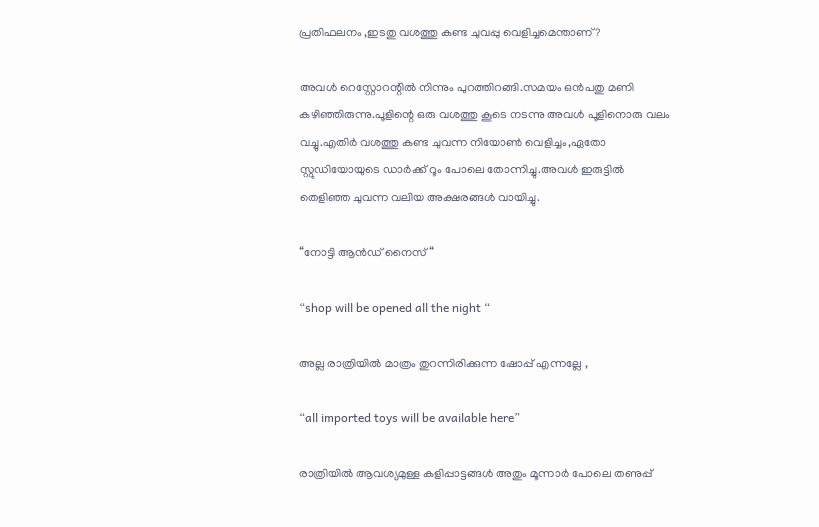പ്രതിഫലനം ,ഇടതു വശത്തു കണ്ട ചുവപ്പു വെളിച്ചമെന്താണ് ?

അവൾ റെസ്റ്റോറന്റിൽ നിന്നും പുറത്തിറങ്ങി.സമയം ഒൻപതു മണി കഴിഞ്ഞിരുന്നു.പൂളിന്റെ ഒരു വശത്തു കൂടെ നടന്നു അവൾ പൂളിനൊരു വലം വച്ചു.എതിർ വശത്തു കണ്ട ചുവന്ന നിയോൺ വെളിച്ചം,ഏതോ സ്റ്റുഡിയോയുടെ ഡാർക്ക് റൂം പോലെ തോന്നിച്ചു.അവൾ ഇരുട്ടിൽ തെളിഞ്ഞ ചുവന്ന വലിയ അക്ഷരങ്ങൾ വായിച്ചു.

“നോട്ടി ആൻഡ് നൈസ് “

“shop will be opened all the night “

അല്ല രാത്രിയിൽ മാത്രം തുറന്നിരിക്കുന്ന ഷോപ്പ് എന്നല്ലേ ,

“all imported toys will be available here”

രാത്രിയിൽ ആവശ്യമുള്ള കളിപ്പാട്ടങ്ങൾ അതും മൂന്നാർ പോലെ തണുപ്പ്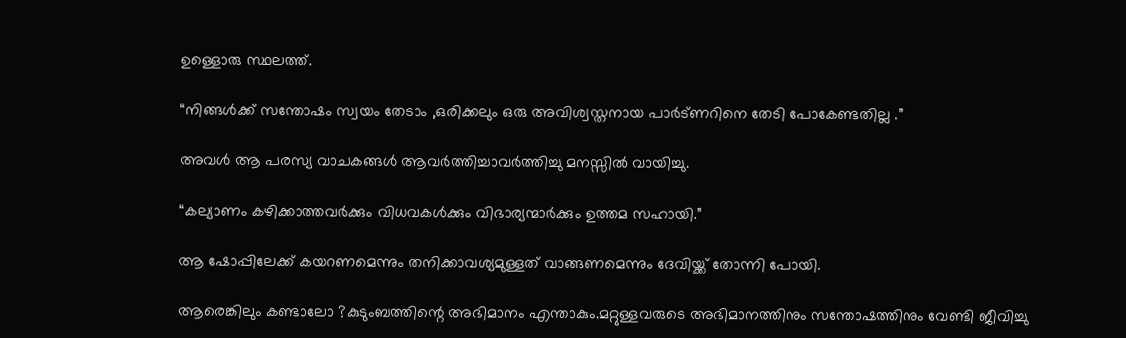ഉള്ളൊരു സ്ഥലത്ത്.

“നിങ്ങൾക്ക് സന്തോഷം സ്വയം തേടാം ,ഒരിക്കലും ഒരു അവിശ്വസ്തനായ പാർട്ണറിനെ തേടി പോകേണ്ടതില്ല .”

അവൾ ആ പരസ്യ വാചകങ്ങൾ ആവർത്തിച്ചാവർത്തിച്ചു മനസ്സിൽ വായിച്ചു.

“കല്യാണം കഴിക്കാത്തവർക്കും വിധവകൾക്കും വിഭാര്യന്മാർക്കും ഉത്തമ സഹായി.”

ആ ഷോപ്പിലേക്ക് കയറണമെന്നും തനിക്കാവശ്യമുള്ളത് വാങ്ങണമെന്നും ദേവിയ്ക്ക് തോന്നി പോയി.

ആരെങ്കിലും കണ്ടാലോ ?കുടുംബത്തിന്റെ അഭിമാനം എന്താകും.മറ്റുള്ളവരുടെ അഭിമാനത്തിനും സന്തോഷത്തിനും വേണ്ടി ജീവിച്ചു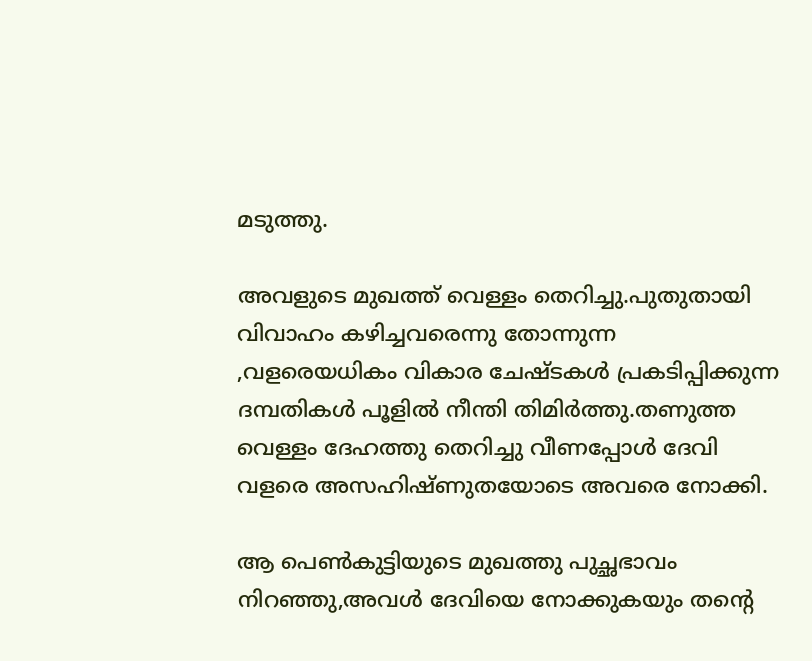മടുത്തു.

അവളുടെ മുഖത്ത് വെള്ളം തെറിച്ചു.പുതുതായി വിവാഹം കഴിച്ചവരെന്നു തോന്നുന്ന ,വളരെയധികം വികാര ചേഷ്ടകൾ പ്രകടിപ്പിക്കുന്ന ദമ്പതികൾ പൂളിൽ നീന്തി തിമിർത്തു.തണുത്ത വെള്ളം ദേഹത്തു തെറിച്ചു വീണപ്പോൾ ദേവി വളരെ അസഹിഷ്ണുതയോടെ അവരെ നോക്കി.

ആ പെൺകുട്ടിയുടെ മുഖത്തു പുച്ഛഭാവം നിറഞ്ഞു,അവൾ ദേവിയെ നോക്കുകയും തന്റെ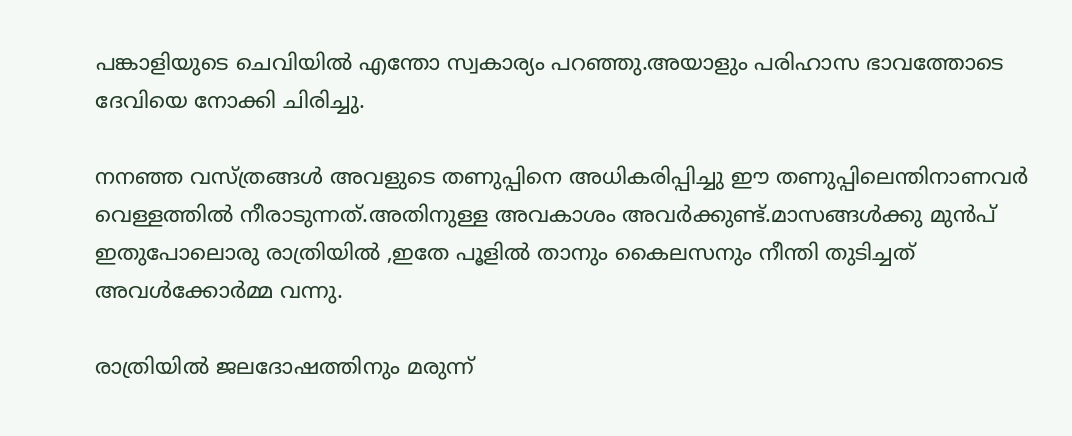പങ്കാളിയുടെ ചെവിയിൽ എന്തോ സ്വകാര്യം പറഞ്ഞു.അയാളും പരിഹാസ ഭാവത്തോടെ ദേവിയെ നോക്കി ചിരിച്ചു.

നനഞ്ഞ വസ്ത്രങ്ങൾ അവളുടെ തണുപ്പിനെ അധികരിപ്പിച്ചു ഈ തണുപ്പിലെന്തിനാണവർ വെള്ളത്തിൽ നീരാടുന്നത്.അതിനുള്ള അവകാശം അവർക്കുണ്ട്.മാസങ്ങൾക്കു മുൻപ് ഇതുപോലൊരു രാത്രിയിൽ ,ഇതേ പൂളിൽ താനും കൈലസനും നീന്തി തുടിച്ചത് അവൾക്കോർമ്മ വന്നു.

രാത്രിയിൽ ജലദോഷത്തിനും മരുന്ന്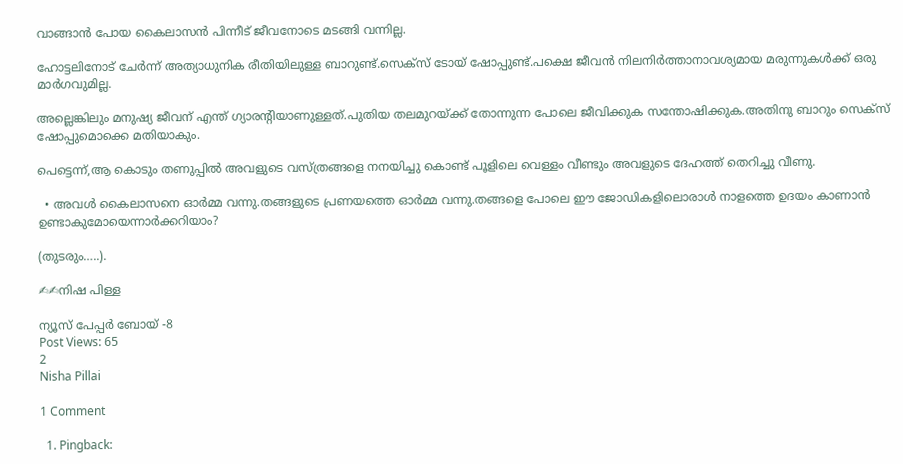വാങ്ങാൻ പോയ കൈലാസൻ പിന്നീട് ജീവനോടെ മടങ്ങി വന്നില്ല.

ഹോട്ടലിനോട് ചേർന്ന് അത്യാധുനിക രീതിയിലുള്ള ബാറുണ്ട്.സെക്സ് ടോയ് ഷോപ്പുണ്ട്.പക്ഷെ ജീവൻ നിലനിർത്താനാവശ്യമായ മരുന്നുകൾക്ക് ഒരു മാർഗവുമില്ല.

അല്ലെങ്കിലും മനുഷ്യ ജീവന് എന്ത് ഗ്യാരന്റിയാണുള്ളത്.പുതിയ തലമുറയ്ക്ക് തോന്നുന്ന പോലെ ജീവിക്കുക സന്തോഷിക്കുക.അതിനു ബാറും സെക്സ് ഷോപ്പുമൊക്കെ മതിയാകും.

പെട്ടെന്ന്,ആ കൊടും തണുപ്പിൽ അവളുടെ വസ്ത്രങ്ങളെ നനയിച്ചു കൊണ്ട് പൂളിലെ വെള്ളം വീണ്ടും അവളുടെ ദേഹത്ത് തെറിച്ചു വീണു.

  • അവൾ കൈലാസനെ ഓർമ്മ വന്നു.തങ്ങളുടെ പ്രണയത്തെ ഓർമ്മ വന്നു.തങ്ങളെ പോലെ ഈ ജോഡികളിലൊരാൾ നാളത്തെ ഉദയം കാണാൻ ഉണ്ടാകുമോയെന്നാർക്കറിയാം?

(തുടരും…..).

✍✍നിഷ പിള്ള

ന്യൂസ് പേപ്പർ ബോയ് -8
Post Views: 65
2
Nisha Pillai

1 Comment

  1. Pingback: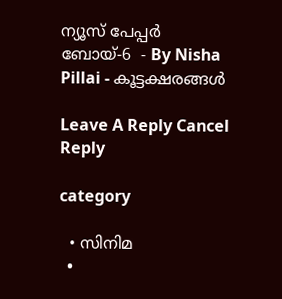ന്യൂസ് പേപ്പർ ബോയ്-6  - By Nisha Pillai - കൂട്ടക്ഷരങ്ങൾ

Leave A Reply Cancel Reply

category

  • സിനിമ
  •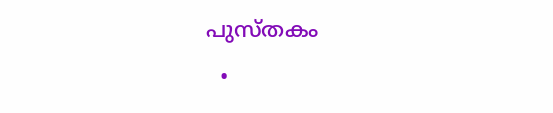പുസ്‌തകം
  •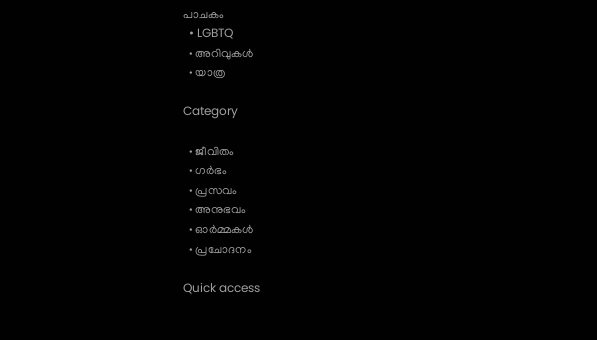പാചകം
  • LGBTQ
  • അറിവുകൾ
  • യാത്ര

Category

  • ജീവിതം
  • ഗർഭം
  • പ്രസവം
  • അനുഭവം
  • ഓർമ്മകൾ
  • പ്രചോദനം

Quick access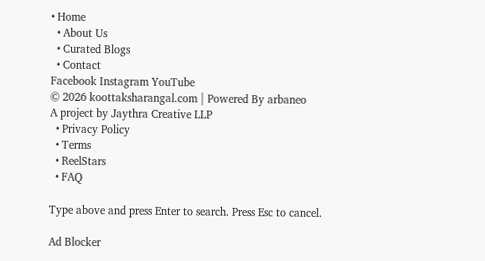• Home
  • About Us
  • Curated Blogs
  • Contact
Facebook Instagram YouTube
© 2026 koottaksharangal.com | Powered By arbaneo
A project by Jaythra Creative LLP
  • Privacy Policy
  • Terms
  • ReelStars
  • FAQ

Type above and press Enter to search. Press Esc to cancel.

Ad Blocker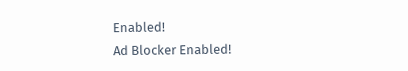Enabled!
Ad Blocker Enabled!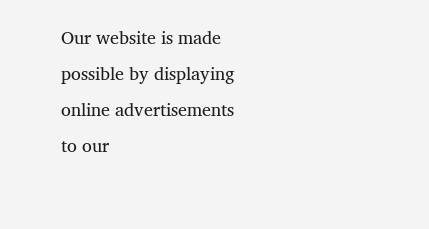Our website is made possible by displaying online advertisements to our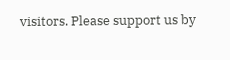visitors. Please support us by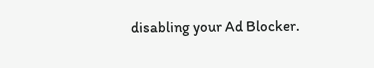disabling your Ad Blocker.